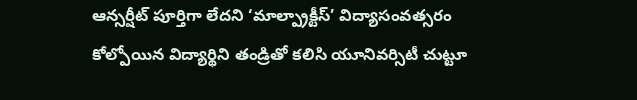ఆన్సర్షీట్ పూర్తిగా లేదని ‘మాల్ప్రాక్టీస్’ విద్యాసంవత్సరం కోల్పోయిన విద్యార్థిని తండ్రితో కలిసి యూనివర్సిటీ చుట్టూ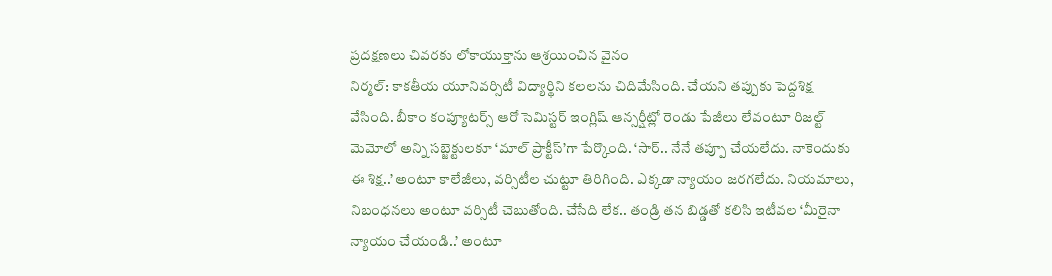ప్రదక్షణలు చివరకు లోకాయుక్తాను ఆశ్రయించిన వైనం
నిర్మల్: కాకతీయ యూనివర్సిటీ విద్యార్థిని కలలను చిదిమేసింది. చేయని తప్పుకు పెద్దశిక్ష వేసింది. బీకాం కంప్యూటర్స్ ఆరో సెమిస్టర్ ఇంగ్లిష్ ఆన్సర్షీట్లో రెండు పేజీలు లేవంటూ రిజల్ట్ మెమోలో అన్ని సబ్జెక్టులకూ ‘మాల్ ప్రాక్టీస్’గా పేర్కొంది. ‘సార్.. నేనే తప్పూ చేయలేదు. నాకెందుకు ఈ శిక్ష..’ అంటూ కాలేజీలు, వర్సిటీల చుట్టూ తిరిగింది. ఎక్కడా న్యాయం జరగలేదు. నియమాలు, నిబంధనలు అంటూ వర్సిటీ చెబుతోంది. చేసేది లేక.. తండ్రి తన బిడ్డతో కలిసి ఇటీవల ‘మీరైనా న్యాయం చేయండి..’ అంటూ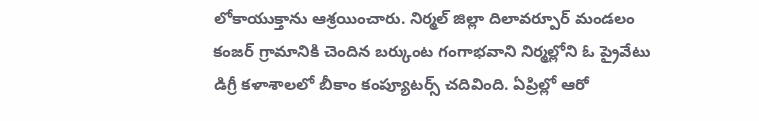లోకాయుక్తాను ఆశ్రయించారు. నిర్మల్ జిల్లా దిలావర్పూర్ మండలం కంజర్ గ్రామానికి చెందిన బర్కుంట గంగాభవాని నిర్మల్లోని ఓ ప్రైవేటు డిగ్రీ కళాశాలలో బీకాం కంప్యూటర్స్ చదివింది. ఏప్రిల్లో ఆరో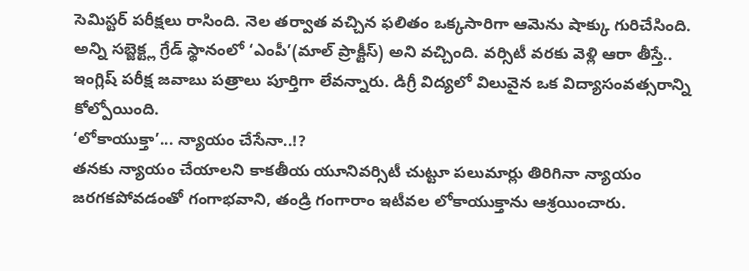సెమిస్టర్ పరీక్షలు రాసింది. నెల తర్వాత వచ్చిన ఫలితం ఒక్కసారిగా ఆమెను షాక్కు గురిచేసింది. అన్ని సబ్జెక్ట్ల గ్రేడ్ స్థానంలో ‘ఎంపీ’(మాల్ ప్రాక్టీస్) అని వచ్చింది. వర్సిటీ వరకు వెళ్లి ఆరా తీస్తే.. ఇంగ్లిష్ పరీక్ష జవాబు పత్రాలు పూర్తిగా లేవన్నారు. డిగ్రీ విద్యలో విలువైన ఒక విద్యాసంవత్సరాన్ని కోల్పోయింది.
‘లోకాయుక్తా’... న్యాయం చేసేనా..!?
తనకు న్యాయం చేయాలని కాకతీయ యూనివర్సిటీ చుట్టూ పలుమార్లు తిరిగినా న్యాయం జరగకపోవడంతో గంగాభవాని, తండ్రి గంగారాం ఇటీవల లోకాయుక్తాను ఆశ్రయించారు.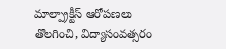మాల్ప్రాక్టీస్ ఆరోపణలు తొలగించి, విద్యాసంవత్సరం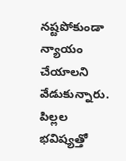నష్టపోకుండా న్యాయం చేయాలని వేడుకున్నారు. పిల్లల భవిష్యత్తో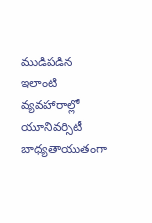ముడిపడిన ఇలాంటి వ్యవహారాల్లో యూనివర్సిటీ బాధ్యతాయుతంగా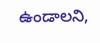ఉండాలని,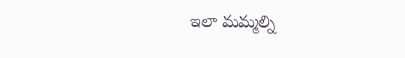ఇలా మమ్మల్ని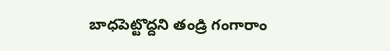బాధపెట్టొద్దని తండ్రి గంగారాం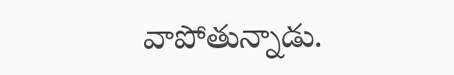వాపోతున్నాడు.